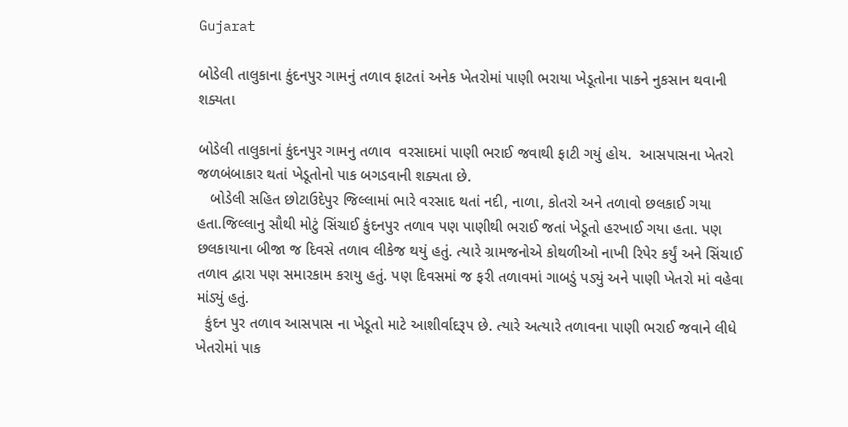Gujarat

બોડેલી તાલુકાના કુંદનપુર ગામનું તળાવ ફાટતાં અનેક ખેતરોમાં પાણી ભરાયા ખેડૂતોના પાકને નુકસાન થવાની શક્યતા

બોડેલી તાલુકાનાં કુંદનપુર ગામનુ તળાવ  વરસાદમાં પાણી ભરાઈ જવાથી ફાટી ગયું હોય.  આસપાસના ખેતરો જળબંબાકાર થતાં ખેડૂતોનો પાક બગડવાની શક્યતા છે.
   બોડેલી સહિત છોટાઉદેપુર જિલ્લામાં ભારે વરસાદ થતાં નદી, નાળા, કોતરો અને તળાવો છલકાઈ ગયા હતા.જિલ્લાનુ સૌથી મોટું સિંચાઈ કુંદનપુર તળાવ પણ પાણીથી ભરાઈ જતાં ખેડૂતો હરખાઈ ગયા હતા. પણ છલકાયાના બીજા જ દિવસે તળાવ લીકેજ થયું હતું. ત્યારે ગ્રામજનોએ કોથળીઓ નાખી રિપેર કર્યું અને સિંચાઈ તળાવ દ્વારા પણ સમારકામ કરાયુ હતું. પણ દિવસમાં જ ફરી તળાવમાં ગાબડું પડ્યું અને પાણી ખેતરો માં વહેવા માંડ્યું હતું.
  કુંદન પુર તળાવ આસપાસ ના ખેડૂતો માટે આશીર્વાદરૂપ છે. ત્યારે અત્યારે તળાવના પાણી ભરાઈ જવાને લીધે ખેતરોમાં પાક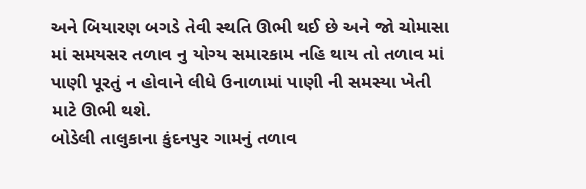અને બિયારણ બગડે તેવી સ્થતિ ઊભી થઈ છે અને જો ચોમાસા માં સમયસર તળાવ નુ યોગ્ય સમારકામ નહિ થાય તો તળાવ માં પાણી પૂરતું ન હોવાને લીધે ઉનાળામાં પાણી ની સમસ્યા ખેતી માટે ઊભી થશે.
બોડેલી તાલુકાના કુંદનપુર ગામનું તળાવ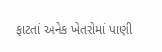ફાટતાં અનેક ખેતરોમાં પાણી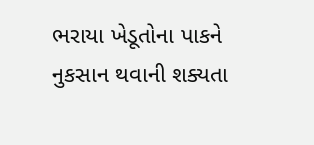ભરાયા ખેડૂતોના પાકને નુકસાન થવાની શક્યતા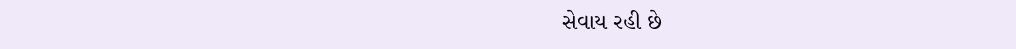સેવાય રહી છે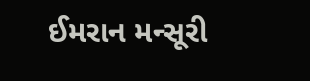ઈમરાન મન્સૂરી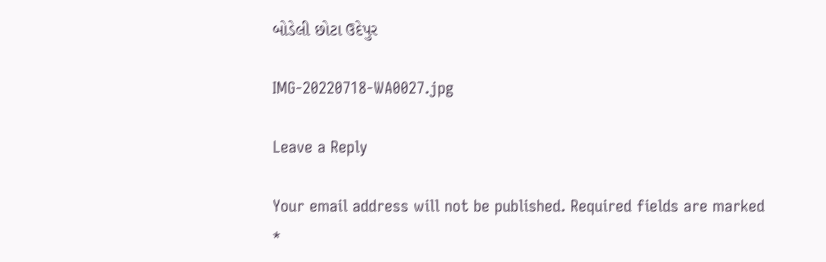બોડેલી છોટા ઉદેપુર

IMG-20220718-WA0027.jpg

Leave a Reply

Your email address will not be published. Required fields are marked *